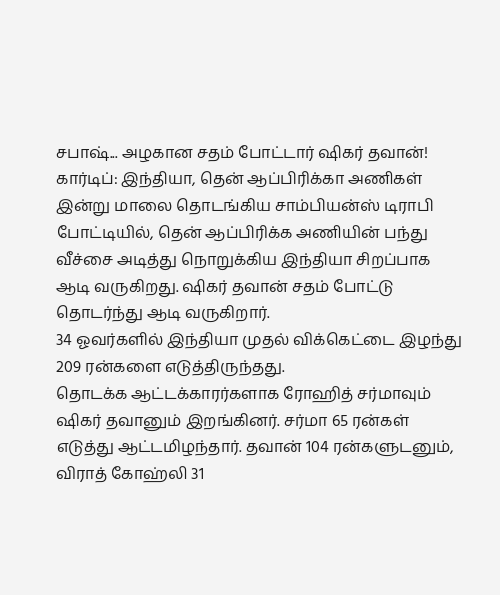சபாஷ்... அழகான சதம் போட்டார் ஷிகர் தவான்!
கார்டிப்: இந்தியா, தென் ஆப்பிரிக்கா அணிகள் இன்று மாலை தொடங்கிய சாம்பியன்ஸ் டிராபி போட்டியில், தென் ஆப்பிரிக்க அணியின் பந்து வீச்சை அடித்து நொறுக்கிய இந்தியா சிறப்பாக ஆடி வருகிறது. ஷிகர் தவான் சதம் போட்டு தொடர்ந்து ஆடி வருகிறார்.
34 ஓவர்களில் இந்தியா முதல் விக்கெட்டை இழந்து 209 ரன்களை எடுத்திருந்தது.
தொடக்க ஆட்டக்காரர்களாக ரோஹித் சர்மாவும் ஷிகர் தவானும் இறங்கினர். சர்மா 65 ரன்கள் எடுத்து ஆட்டமிழந்தார். தவான் 104 ரன்களுடனும், விராத் கோஹ்லி 31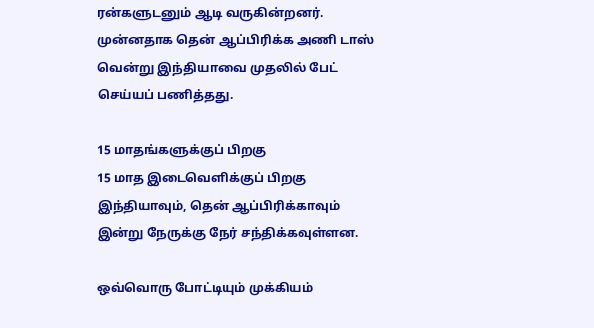ரன்களுடனும் ஆடி வருகின்றனர்.
முன்னதாக தென் ஆப்பிரிக்க அணி டாஸ் வென்று இந்தியாவை முதலில் பேட் செய்யப் பணித்தது.

15 மாதங்களுக்குப் பிறகு
15 மாத இடைவெளிக்குப் பிறகு இந்தியாவும், தென் ஆப்பிரிக்காவும் இன்று நேருக்கு நேர் சந்திக்கவுள்ளன.

ஒவ்வொரு போட்டியும் முக்கியம்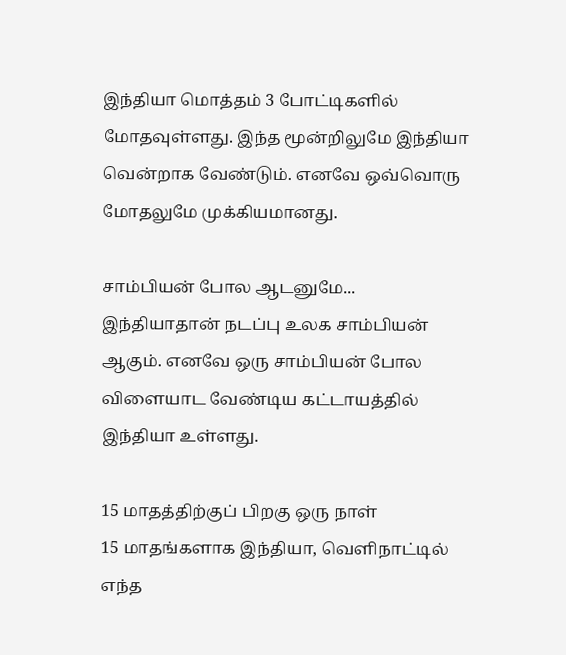இந்தியா மொத்தம் 3 போட்டிகளில் மோதவுள்ளது. இந்த மூன்றிலுமே இந்தியா வென்றாக வேண்டும். எனவே ஒவ்வொரு மோதலுமே முக்கியமானது.

சாம்பியன் போல ஆடனுமே...
இந்தியாதான் நடப்பு உலக சாம்பியன் ஆகும். எனவே ஒரு சாம்பியன் போல விளையாட வேண்டிய கட்டாயத்தில் இந்தியா உள்ளது.

15 மாதத்திற்குப் பிறகு ஒரு நாள்
15 மாதங்களாக இந்தியா, வெளிநாட்டில் எந்த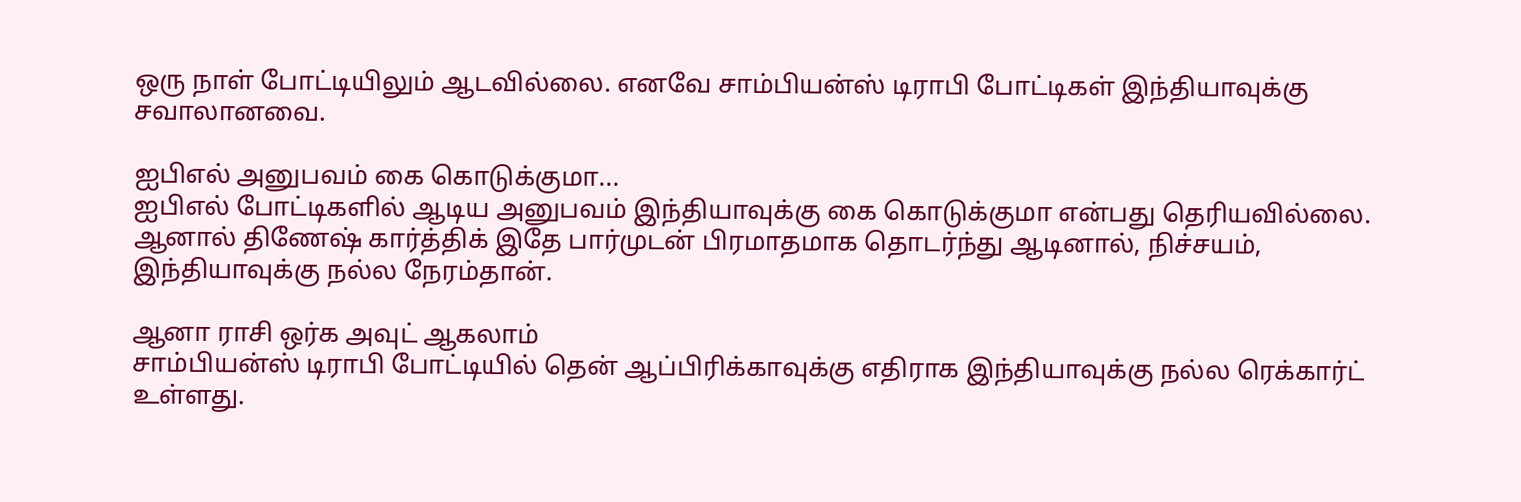ஒரு நாள் போட்டியிலும் ஆடவில்லை. எனவே சாம்பியன்ஸ் டிராபி போட்டிகள் இந்தியாவுக்கு சவாலானவை.

ஐபிஎல் அனுபவம் கை கொடுக்குமா...
ஐபிஎல் போட்டிகளில் ஆடிய அனுபவம் இந்தியாவுக்கு கை கொடுக்குமா என்பது தெரியவில்லை. ஆனால் திணேஷ் கார்த்திக் இதே பார்முடன் பிரமாதமாக தொடர்ந்து ஆடினால், நிச்சயம், இந்தியாவுக்கு நல்ல நேரம்தான்.

ஆனா ராசி ஒர்க அவுட் ஆகலாம்
சாம்பியன்ஸ் டிராபி போட்டியில் தென் ஆப்பிரிக்காவுக்கு எதிராக இந்தியாவுக்கு நல்ல ரெக்கார்ட் உள்ளது.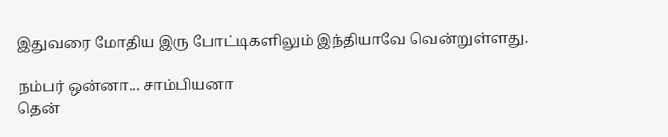இதுவரை மோதிய இரு போட்டிகளிலும் இந்தியாவே வென்றுள்ளது.

நம்பர் ஒன்னா... சாம்பியனா
தென்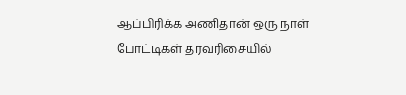ஆப்பிரிக்க அணிதான் ஒரு நாள் போட்டிகள் தரவரிசையில்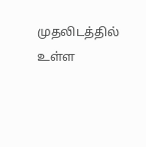முதலிடத்தில் உள்ள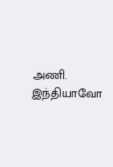அணி. இந்தியாவோ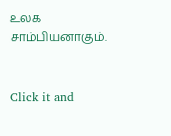உலக சாம்பியனாகும்.


Click it and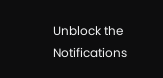Unblock the Notifications